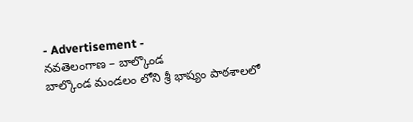- Advertisement -
నవతెలంగాణ – బాల్కొండ
బాల్కొండ మండలం లోని శ్రీ భాష్యం పాఠశాలలో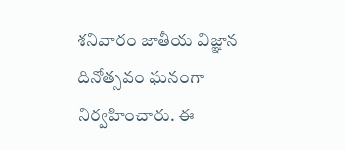శనివారం జాతీయ విజ్ఞాన దినోత్సవం ఘనంగా నిర్వహించారు. ఈ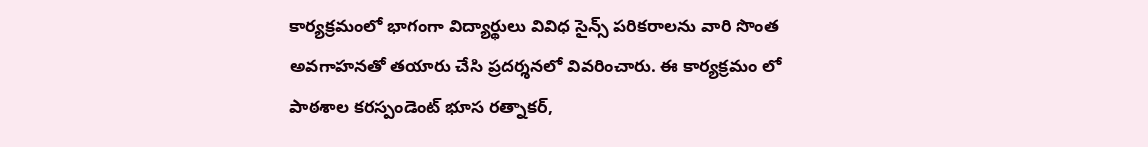కార్యక్రమంలో భాగంగా విద్యార్థులు వివిధ సైన్స్ పరికరాలను వారి సొంత అవగాహనతో తయారు చేసి ప్రదర్శనలో వివరించారు. ఈ కార్యక్రమం లో పాఠశాల కరస్పండెంట్ భూస రత్నాకర్,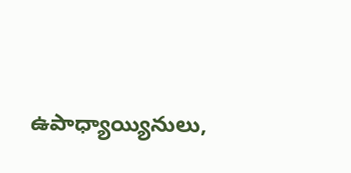ఉపాధ్యాయ్యినులు,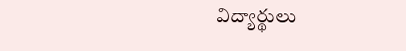విద్యార్థులు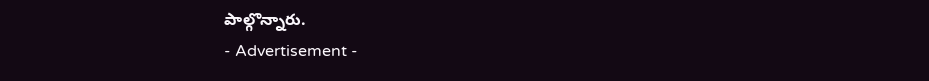పాల్గొన్నారు.
- Advertisement -